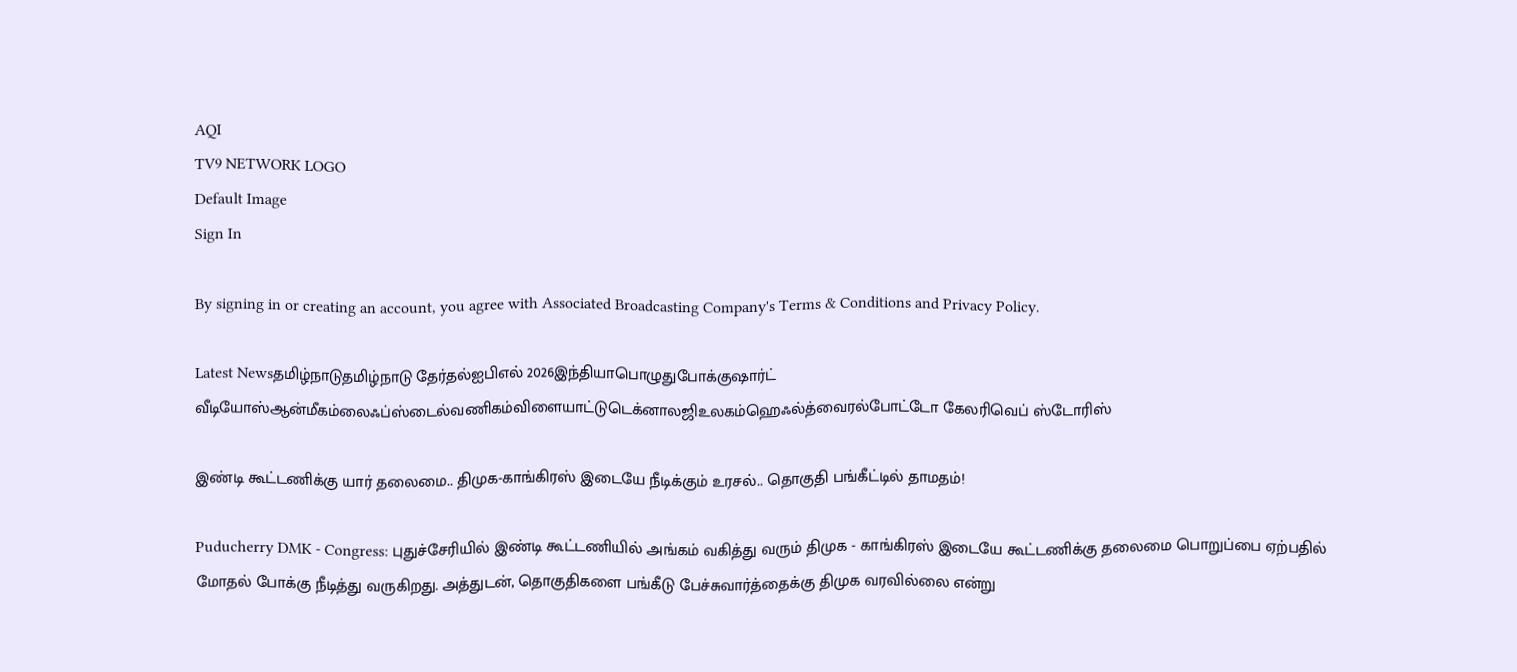AQI
TV9 NETWORK LOGO
Default Image
Sign In

By signing in or creating an account, you agree with Associated Broadcasting Company's Terms & Conditions and Privacy Policy.

Latest Newsதமிழ்நாடுதமிழ்நாடு தேர்தல்ஐபிஎல் 2026இந்தியாபொழுதுபோக்குஷார்ட் வீடியோஸ்ஆன்மீகம்லைஃப்ஸ்டைல்வணிகம்விளையாட்டுடெக்னாலஜிஉலகம்ஹெஃல்த்வைரல்போட்டோ கேலரிவெப் ஸ்டோரிஸ்

இண்டி கூட்டணிக்கு யார் தலைமை.. திமுக-காங்கிரஸ் இடையே நீடிக்கும் உரசல்.. தொகுதி பங்கீட்டில் தாமதம்!

Puducherry DMK - Congress: புதுச்சேரியில் இண்டி கூட்டணியில் அங்கம் வகித்து வரும் திமுக - காங்கிரஸ் இடையே கூட்டணிக்கு தலைமை பொறுப்பை ஏற்பதில் மோதல் போக்கு நீடித்து வருகிறது. அத்துடன், தொகுதிகளை பங்கீடு பேச்சுவார்த்தைக்கு திமுக வரவில்லை என்று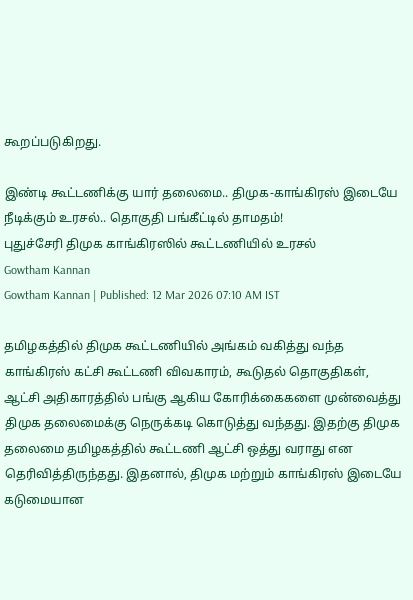கூறப்படுகிறது.

இண்டி கூட்டணிக்கு யார் தலைமை.. திமுக-காங்கிரஸ் இடையே நீடிக்கும் உரசல்.. தொகுதி பங்கீட்டில் தாமதம்!
புதுச்சேரி திமுக காங்கிரஸில் கூட்டணியில் உரசல்
Gowtham Kannan
Gowtham Kannan | Published: 12 Mar 2026 07:10 AM IST

தமிழகத்தில் திமுக கூட்டணியில் அங்கம் வகித்து வந்த காங்கிரஸ் கட்சி கூட்டணி விவகாரம், கூடுதல் தொகுதிகள், ஆட்சி அதிகாரத்தில் பங்கு ஆகிய கோரிக்கைகளை முன்வைத்து திமுக தலைமைக்கு நெருக்கடி கொடுத்து வந்தது. இதற்கு திமுக தலைமை தமிழகத்தில் கூட்டணி ஆட்சி ஒத்து வராது என தெரிவித்திருந்தது. இதனால், திமுக மற்றும் காங்கிரஸ் இடையே கடுமையான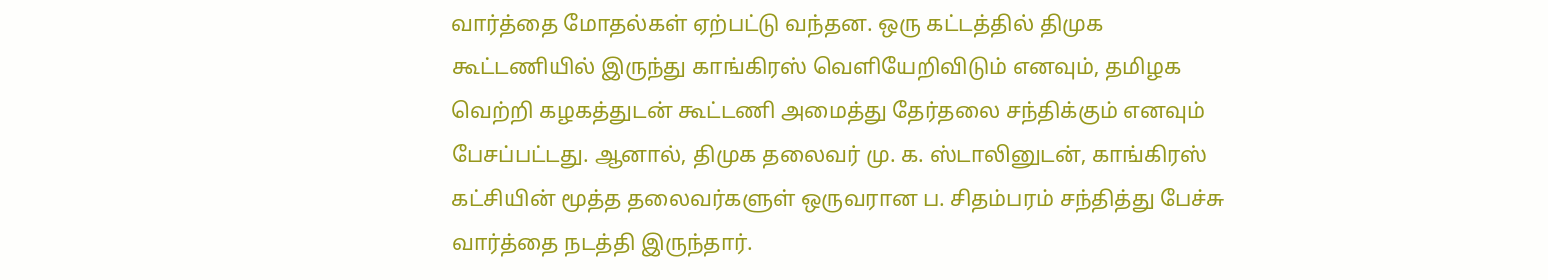வார்த்தை மோதல்கள் ஏற்பட்டு வந்தன. ஒரு கட்டத்தில் திமுக கூட்டணியில் இருந்து காங்கிரஸ் வெளியேறிவிடும் எனவும், தமிழக வெற்றி கழகத்துடன் கூட்டணி அமைத்து தேர்தலை சந்திக்கும் எனவும் பேசப்பட்டது. ஆனால், திமுக தலைவர் மு. க. ஸ்டாலினுடன், காங்கிரஸ் கட்சியின் மூத்த தலைவர்களுள் ஒருவரான ப. சிதம்பரம் சந்தித்து பேச்சு வார்த்தை நடத்தி இருந்தார்.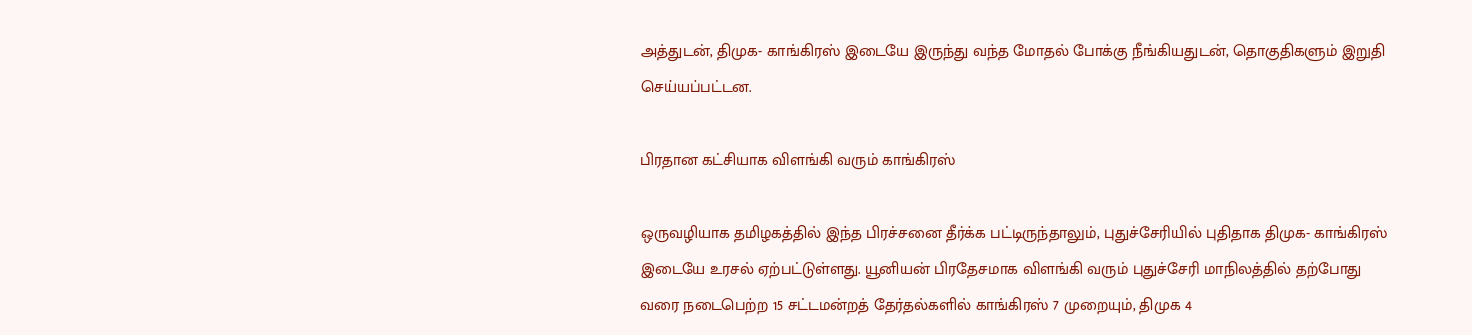அத்துடன், திமுக- காங்கிரஸ் இடையே இருந்து வந்த மோதல் போக்கு நீங்கியதுடன், தொகுதிகளும் இறுதி செய்யப்பட்டன.

பிரதான கட்சியாக விளங்கி வரும் காங்கிரஸ்

ஒருவழியாக தமிழகத்தில் இந்த பிரச்சனை தீர்க்க பட்டிருந்தாலும், புதுச்சேரியில் புதிதாக திமுக- காங்கிரஸ் இடையே உரசல் ஏற்பட்டுள்ளது. யூனியன் பிரதேசமாக விளங்கி வரும் புதுச்சேரி மாநிலத்தில் தற்போது வரை நடைபெற்ற 15 சட்டமன்றத் தேர்தல்களில் காங்கிரஸ் 7 முறையும், திமுக 4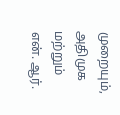முறையும், அதிமுக மற்றும் என். ஆர்.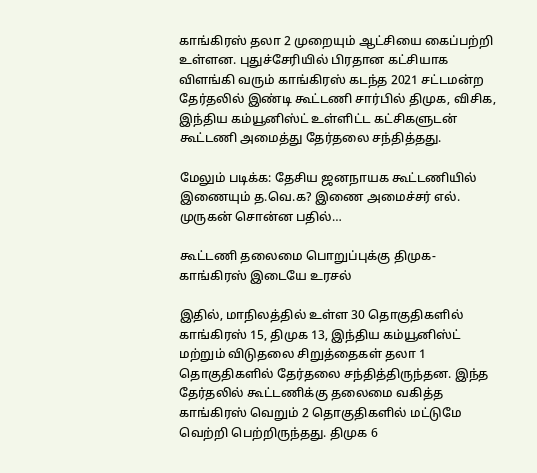காங்கிரஸ் தலா 2 முறையும் ஆட்சியை கைப்பற்றி உள்ளன. புதுச்சேரியில் பிரதான கட்சியாக விளங்கி வரும் காங்கிரஸ் கடந்த 2021 சட்டமன்ற தேர்தலில் இண்டி கூட்டணி சார்பில் திமுக, விசிக, இந்திய கம்யூனிஸ்ட் உள்ளிட்ட கட்சிகளுடன் கூட்டணி அமைத்து தேர்தலை சந்தித்தது.

மேலும் படிக்க: தேசிய ஜனநாயக கூட்டணியில் இணையும் த.வெ.க? இணை அமைச்சர் எல். முருகன் சொன்ன பதில்…

கூட்டணி தலைமை பொறுப்புக்கு திமுக-காங்கிரஸ் இடையே உரசல்

இதில், மாநிலத்தில் உள்ள 30 தொகுதிகளில் காங்கிரஸ் 15, திமுக 13, இந்திய கம்யூனிஸ்ட் மற்றும் விடுதலை சிறுத்தைகள் தலா 1 தொகுதிகளில் தேர்தலை சந்தித்திருந்தன. இந்த தேர்தலில் கூட்டணிக்கு தலைமை வகித்த காங்கிரஸ் வெறும் 2 தொகுதிகளில் மட்டுமே வெற்றி பெற்றிருந்தது. திமுக 6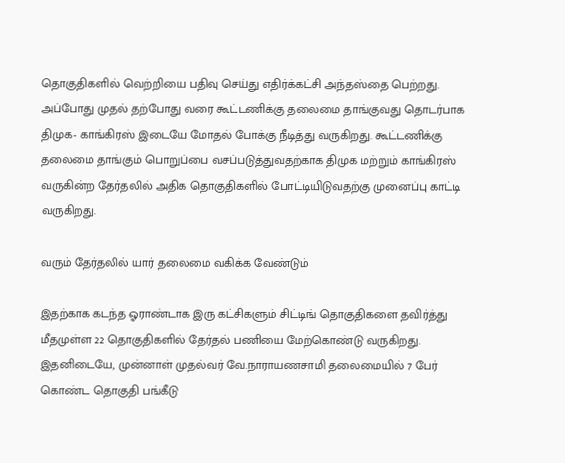தொகுதிகளில் வெற்றியை பதிவு செய்து எதிர்க்கட்சி அந்தஸ்தை பெற்றது. அப்போது முதல் தற்போது வரை கூட்டணிக்கு தலைமை தாங்குவது தொடர்பாக திமுக- காங்கிரஸ் இடையே மோதல் போக்கு நீடித்து வருகிறது. கூட்டணிக்கு தலைமை தாங்கும் பொறுப்பை வசப்படுத்துவதற்காக திமுக மற்றும் காங்கிரஸ் வருகின்ற தேர்தலில் அதிக தொகுதிகளில் போட்டியிடுவதற்கு முனைப்பு காட்டி வருகிறது.

வரும் தேர்தலில் யார் தலைமை வகிக்க வேண்டும்

இதற்காக கடந்த ஓராண்டாக இரு கட்சிகளும் சிட்டிங் தொகுதிகளை தவிர்த்து மீதமுள்ள 22 தொகுதிகளில் தேர்தல் பணியை மேற்கொண்டு வருகிறது. இதனிடையே, முன்னாள் முதல்வர் வே.நாராயணசாமி தலைமையில் 7 பேர் கொண்ட தொகுதி பங்கீடு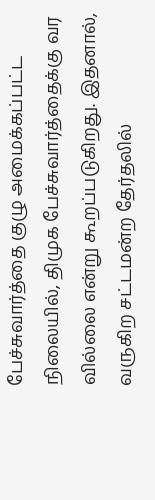பேச்சுவார்த்தை குழு அமைக்கப்பட்ட நிலையில், திமுக பேச்சுவார்த்தைக்கு வர வில்லை என்று கூறப்படுகிறது. இதனால், வருகிற சட்டமன்ற தேர்தலில்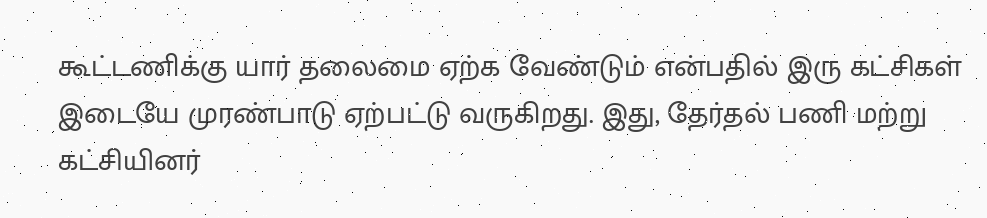கூட்டணிக்கு யார் தலைமை ஏற்க வேண்டும் என்பதில் இரு கட்சிகள் இடையே முரண்பாடு ஏற்பட்டு வருகிறது. இது, தேர்தல் பணி மற்று கட்சியினர்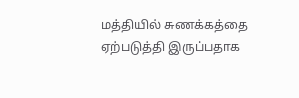மத்தியில் சுணக்கத்தை ஏற்படுத்தி இருப்பதாக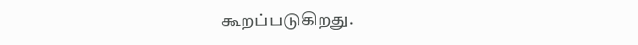கூறப்படுகிறது.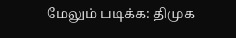மேலும் படிக்க: திமுக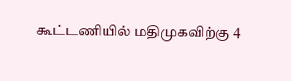கூட்டணியில் மதிமுகவிற்கு 4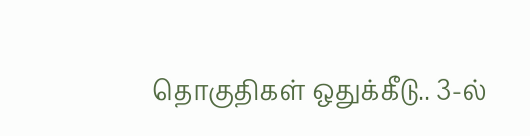தொகுதிகள் ஒதுக்கீடு.. 3-ல்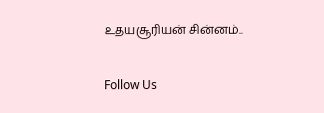உதயசூரியன் சின்னம்..

Follow Us